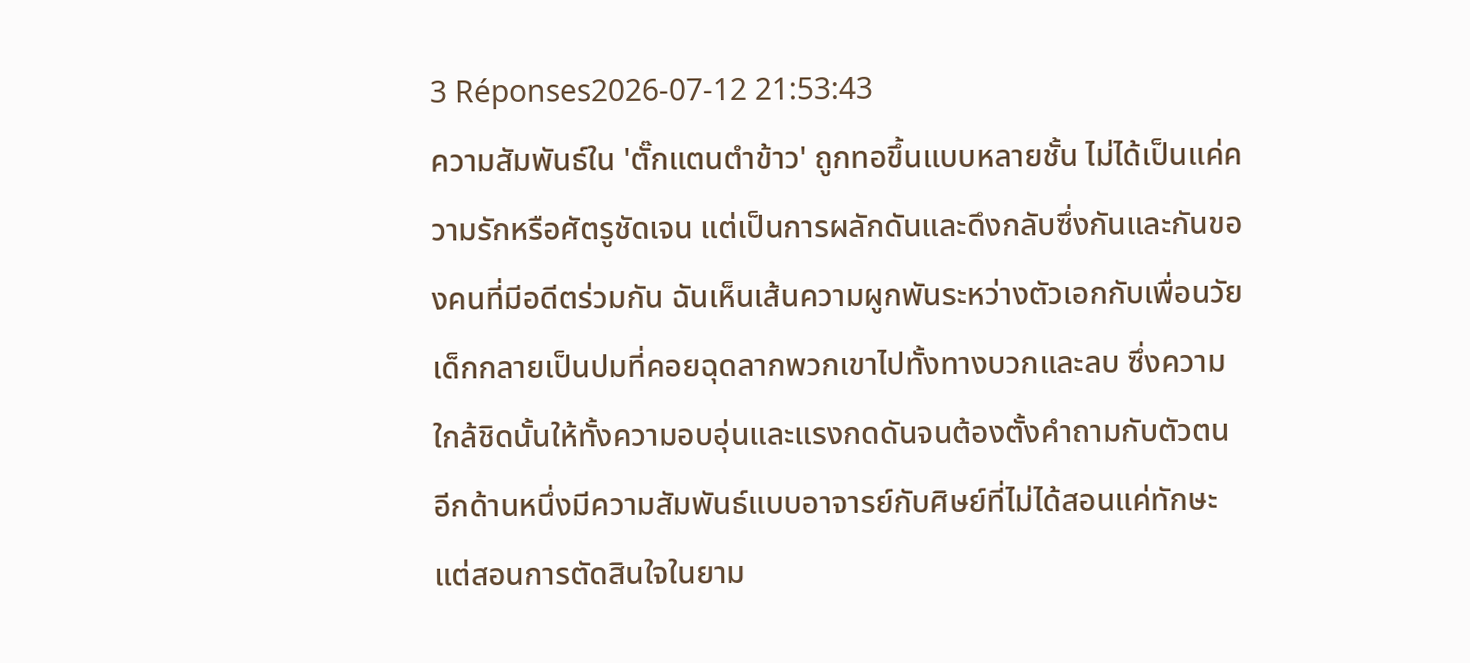3 Réponses2026-07-12 21:53:43
ความสัมพันธ์ใน 'ตั๊กแตนตำข้าว' ถูกทอขึ้นแบบหลายชั้น ไม่ได้เป็นแค่ความรักหรือศัตรูชัดเจน แต่เป็นการผลักดันและดึงกลับซึ่งกันและกันของคนที่มีอดีตร่วมกัน ฉันเห็นเส้นความผูกพันระหว่างตัวเอกกับเพื่อนวัยเด็กกลายเป็นปมที่คอยฉุดลากพวกเขาไปทั้งทางบวกและลบ ซึ่งความใกล้ชิดนั้นให้ทั้งความอบอุ่นและแรงกดดันจนต้องตั้งคำถามกับตัวตน
อีกด้านหนึ่งมีความสัมพันธ์แบบอาจารย์กับศิษย์ที่ไม่ได้สอนแค่ทักษะ แต่สอนการตัดสินใจในยาม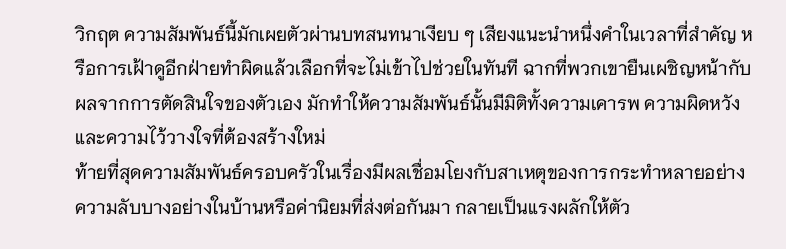วิกฤต ความสัมพันธ์นี้มักเผยตัวผ่านบทสนทนาเงียบ ๆ เสียงแนะนำหนึ่งคำในเวลาที่สำคัญ หรือการเฝ้าดูอีกฝ่ายทำผิดแล้วเลือกที่จะไม่เข้าไปช่วยในทันที ฉากที่พวกเขายืนเผชิญหน้ากับผลจากการตัดสินใจของตัวเอง มักทำให้ความสัมพันธ์นั้นมีมิติทั้งความเคารพ ความผิดหวัง และความไว้วางใจที่ต้องสร้างใหม่
ท้ายที่สุดความสัมพันธ์ครอบครัวในเรื่องมีผลเชื่อมโยงกับสาเหตุของการกระทำหลายอย่าง ความลับบางอย่างในบ้านหรือค่านิยมที่ส่งต่อกันมา กลายเป็นแรงผลักให้ตัว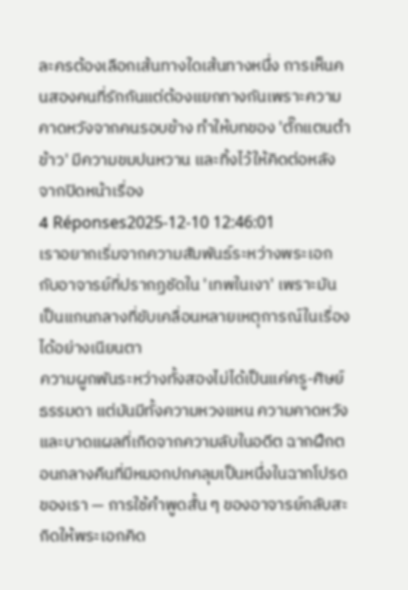ละครต้องเลือกเส้นทางใดเส้นทางหนึ่ง การเห็นคนสองคนที่รักกันแต่ต้องแยกทางกันเพราะความคาดหวังจากคนรอบข้าง ทำให้บทของ 'ตั๊กแตนตำข้าว' มีความขมปนหวาน และทิ้งไว้ให้คิดต่อหลังจากปิดหน้าเรื่อง
4 Réponses2025-12-10 12:46:01
เราอยากเริ่มจากความสัมพันธ์ระหว่างพระเอกกับอาจารย์ที่ปรากฏชัดใน 'เทพในเงา' เพราะมันเป็นแกนกลางที่ขับเคลื่อนหลายเหตุการณ์ในเรื่องได้อย่างเนียนตา
ความผูกพันระหว่างทั้งสองไม่ได้เป็นแค่ครู-ศิษย์ ธรรมดา แต่มันมีทั้งความหวงแหน ความคาดหวัง และบาดแผลที่เกิดจากความลับในอดีต ฉากฝึกตอนกลางคืนที่มีหมอกปกคลุมเป็นหนึ่งในฉากโปรดของเรา — การใช้คำพูดสั้น ๆ ของอาจารย์กลับสะกิดให้พระเอกคิด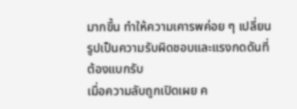มากขึ้น ทำให้ความเคารพค่อย ๆ เปลี่ยนรูปเป็นความรับผิดชอบและแรงกดดันที่ต้องแบกรับ
เมื่อความลับถูกเปิดเผย ค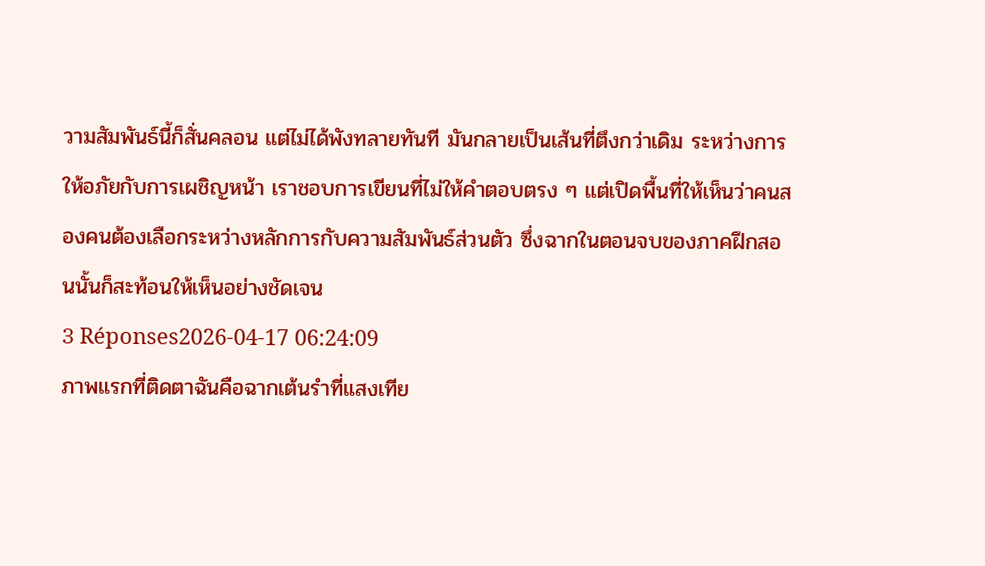วามสัมพันธ์นี้ก็สั่นคลอน แต่ไม่ได้พังทลายทันที มันกลายเป็นเส้นที่ตึงกว่าเดิม ระหว่างการให้อภัยกับการเผชิญหน้า เราชอบการเขียนที่ไม่ให้คำตอบตรง ๆ แต่เปิดพื้นที่ให้เห็นว่าคนสองคนต้องเลือกระหว่างหลักการกับความสัมพันธ์ส่วนตัว ซึ่งฉากในตอนจบของภาคฝึกสอนนั้นก็สะท้อนให้เห็นอย่างชัดเจน
3 Réponses2026-04-17 06:24:09
ภาพแรกที่ติดตาฉันคือฉากเต้นรำที่แสงเทีย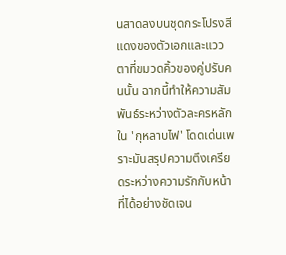นสาดลงบนชุดกระโปรงสีแดงของตัวเอกและแววตาที่ขมวดคิ้วของคู่ปรับคนนั้น ฉากนี้ทำให้ความสัมพันธ์ระหว่างตัวละครหลักใน 'กุหลาบไฟ' โดดเด่นเพราะมันสรุปความตึงเครียดระหว่างความรักกับหน้าที่ได้อย่างชัดเจน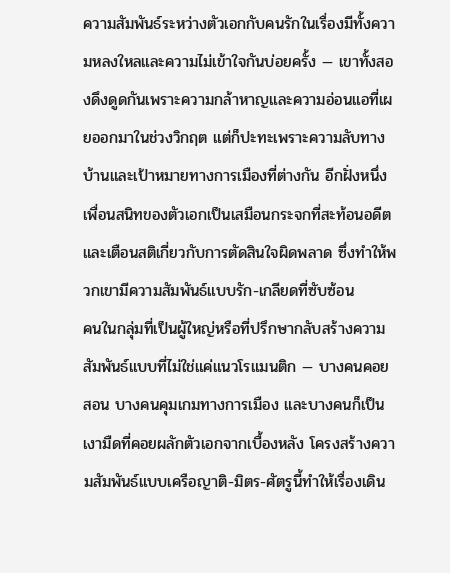ความสัมพันธ์ระหว่างตัวเอกกับคนรักในเรื่องมีทั้งความหลงใหลและความไม่เข้าใจกันบ่อยครั้ง — เขาทั้งสองดึงดูดกันเพราะความกล้าหาญและความอ่อนแอที่เผยออกมาในช่วงวิกฤต แต่ก็ปะทะเพราะความลับทางบ้านและเป้าหมายทางการเมืองที่ต่างกัน อีกฝั่งหนึ่ง เพื่อนสนิทของตัวเอกเป็นเสมือนกระจกที่สะท้อนอดีตและเตือนสติเกี่ยวกับการตัดสินใจผิดพลาด ซึ่งทำให้พวกเขามีความสัมพันธ์แบบรัก-เกลียดที่ซับซ้อน
คนในกลุ่มที่เป็นผู้ใหญ่หรือที่ปรึกษากลับสร้างความสัมพันธ์แบบที่ไม่ใช่แค่แนวโรแมนติก — บางคนคอยสอน บางคนคุมเกมทางการเมือง และบางคนก็เป็นเงามืดที่คอยผลักตัวเอกจากเบื้องหลัง โครงสร้างความสัมพันธ์แบบเครือญาติ-มิตร-ศัตรูนี้ทำให้เรื่องเดิน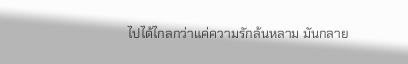ไปได้ไกลกว่าแค่ความรักล้นหลาม มันกลาย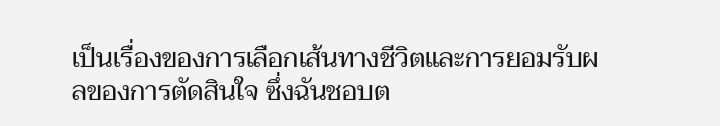เป็นเรื่องของการเลือกเส้นทางชีวิตและการยอมรับผลของการตัดสินใจ ซึ่งฉันชอบต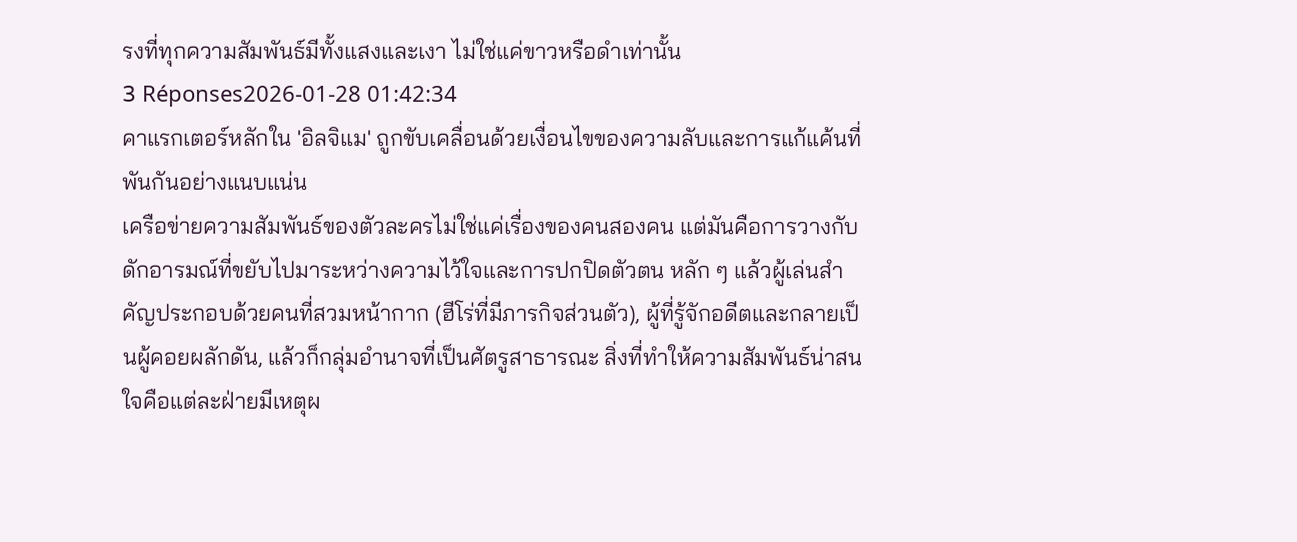รงที่ทุกความสัมพันธ์มีทั้งแสงและเงา ไม่ใช่แค่ขาวหรือดำเท่านั้น
3 Réponses2026-01-28 01:42:34
คาแรกเตอร์หลักใน 'อิลจิแม' ถูกขับเคลื่อนด้วยเงื่อนไขของความลับและการแก้แค้นที่พันกันอย่างแนบแน่น
เครือข่ายความสัมพันธ์ของตัวละครไม่ใช่แค่เรื่องของคนสองคน แต่มันคือการวางกับดักอารมณ์ที่ขยับไปมาระหว่างความไว้ใจและการปกปิดตัวตน หลัก ๆ แล้วผู้เล่นสำคัญประกอบด้วยคนที่สวมหน้ากาก (ฮีโร่ที่มีภารกิจส่วนตัว), ผู้ที่รู้จักอดีตและกลายเป็นผู้คอยผลักดัน, แล้วก็กลุ่มอำนาจที่เป็นศัตรูสาธารณะ สิ่งที่ทำให้ความสัมพันธ์น่าสนใจคือแต่ละฝ่ายมีเหตุผ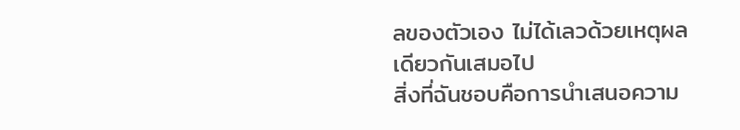ลของตัวเอง ไม่ได้เลวด้วยเหตุผลเดียวกันเสมอไป
สิ่งที่ฉันชอบคือการนำเสนอความ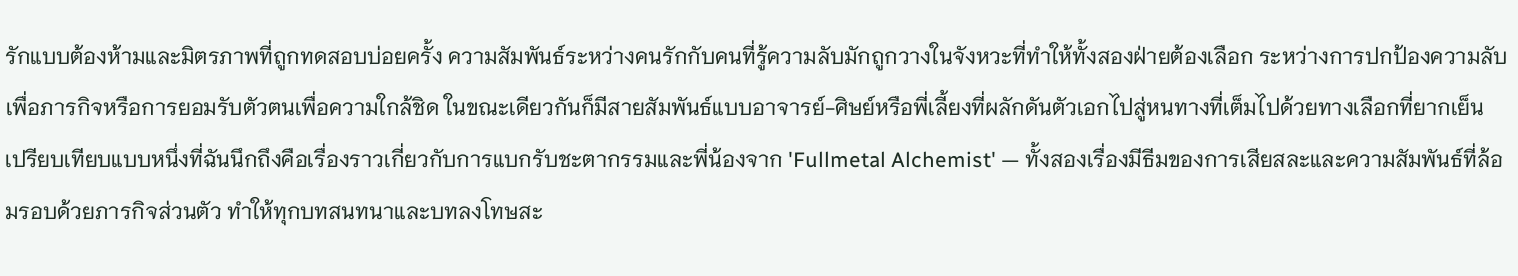รักแบบต้องห้ามและมิตรภาพที่ถูกทดสอบบ่อยครั้ง ความสัมพันธ์ระหว่างคนรักกับคนที่รู้ความลับมักถูกวางในจังหวะที่ทำให้ทั้งสองฝ่ายต้องเลือก ระหว่างการปกป้องความลับเพื่อภารกิจหรือการยอมรับตัวตนเพื่อความใกล้ชิด ในขณะเดียวกันก็มีสายสัมพันธ์แบบอาจารย์-ศิษย์หรือพี่เลี้ยงที่ผลักดันตัวเอกไปสู่หนทางที่เต็มไปด้วยทางเลือกที่ยากเย็น
เปรียบเทียบแบบหนึ่งที่ฉันนึกถึงคือเรื่องราวเกี่ยวกับการแบกรับชะตากรรมและพี่น้องจาก 'Fullmetal Alchemist' — ทั้งสองเรื่องมีธีมของการเสียสละและความสัมพันธ์ที่ล้อมรอบด้วยภารกิจส่วนตัว ทำให้ทุกบทสนทนาและบทลงโทษสะ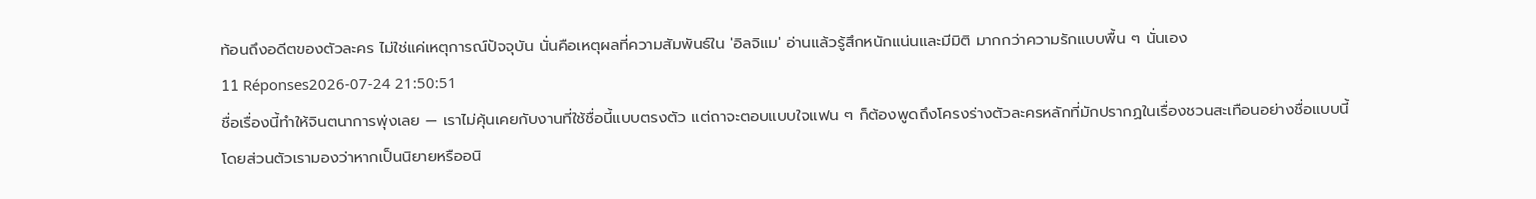ท้อนถึงอดีตของตัวละคร ไม่ใช่แค่เหตุการณ์ปัจจุบัน นั่นคือเหตุผลที่ความสัมพันธ์ใน 'อิลจิแม' อ่านแล้วรู้สึกหนักแน่นและมีมิติ มากกว่าความรักแบบพื้น ๆ นั่นเอง
11 Réponses2026-07-24 21:50:51
ชื่อเรื่องนี้ทำให้จินตนาการพุ่งเลย — เราไม่คุ้นเคยกับงานที่ใช้ชื่อนี้แบบตรงตัว แต่ถาจะตอบแบบใจแฟน ๆ ก็ต้องพูดถึงโครงร่างตัวละครหลักที่มักปรากฏในเรื่องชวนสะเทือนอย่างชื่อแบบนี้
โดยส่วนตัวเรามองว่าหากเป็นนิยายหรืออนิ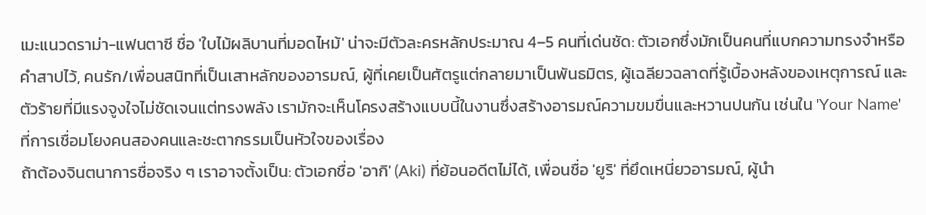เมะแนวดราม่า-แฟนตาซี ชื่อ 'ใบไม้ผลิบานที่มอดไหม้' น่าจะมีตัวละครหลักประมาณ 4–5 คนที่เด่นชัด: ตัวเอกซึ่งมักเป็นคนที่แบกความทรงจำหรือคำสาปไว้, คนรัก/เพื่อนสนิทที่เป็นเสาหลักของอารมณ์, ผู้ที่เคยเป็นศัตรูแต่กลายมาเป็นพันธมิตร, ผู้เฉลียวฉลาดที่รู้เบื้องหลังของเหตุการณ์ และตัวร้ายที่มีแรงจูงใจไม่ชัดเจนแต่ทรงพลัง เรามักจะเห็นโครงสร้างแบบนี้ในงานซึ่งสร้างอารมณ์ความขมขื่นและหวานปนกัน เช่นใน 'Your Name' ที่การเชื่อมโยงคนสองคนและชะตากรรมเป็นหัวใจของเรื่อง
ถ้าต้องจินตนาการชื่อจริง ๆ เราอาจตั้งเป็น: ตัวเอกชื่อ 'อากิ' (Aki) ที่ย้อนอดีตไม่ได้, เพื่อนชื่อ 'ยูริ' ที่ยึดเหนี่ยวอารมณ์, ผู้นำ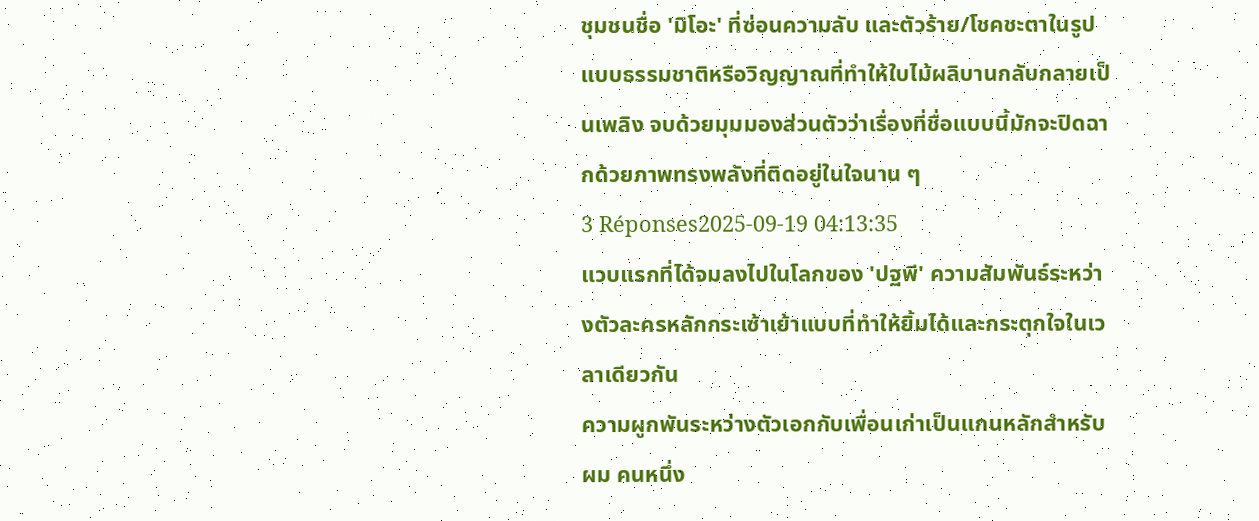ชุมชนชื่อ 'มิโอะ' ที่ซ่อนความลับ และตัวร้าย/โชคชะตาในรูปแบบธรรมชาติหรือวิญญาณที่ทำให้ใบไม้ผลิบานกลับกลายเป็นเพลิง จบด้วยมุมมองส่วนตัวว่าเรื่องที่ชื่อแบบนี้มักจะปิดฉากด้วยภาพทรงพลังที่ติดอยู่ในใจนาน ๆ
3 Réponses2025-09-19 04:13:35
แวบแรกที่ได้จมลงไปในโลกของ 'ปฐพี' ความสัมพันธ์ระหว่างตัวละครหลักกระเซ้าเย้าแบบที่ทำให้ยิ้มได้และกระตุกใจในเวลาเดียวกัน
ความผูกพันระหว่างตัวเอกกับเพื่อนเก่าเป็นแกนหลักสำหรับผม คนหนึ่ง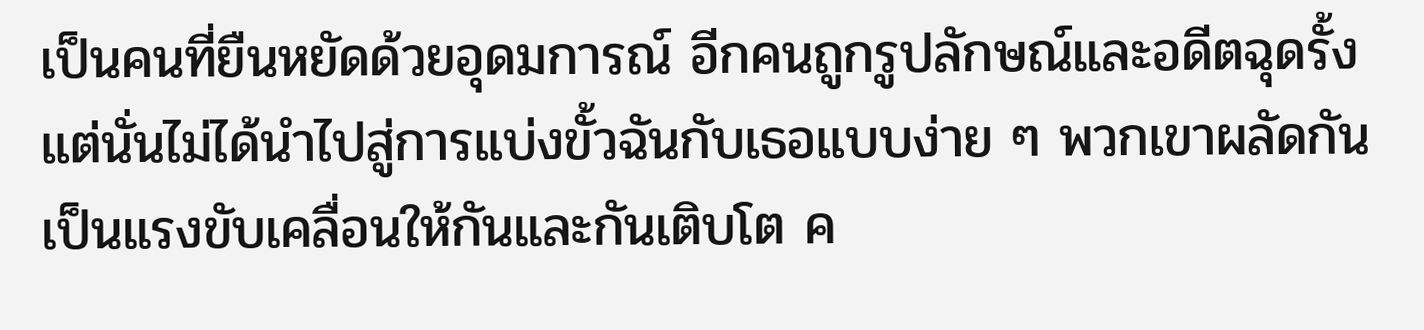เป็นคนที่ยืนหยัดด้วยอุดมการณ์ อีกคนถูกรูปลักษณ์และอดีตฉุดรั้ง แต่นั่นไม่ได้นำไปสู่การแบ่งขั้วฉันกับเธอแบบง่าย ๆ พวกเขาผลัดกันเป็นแรงขับเคลื่อนให้กันและกันเติบโต ค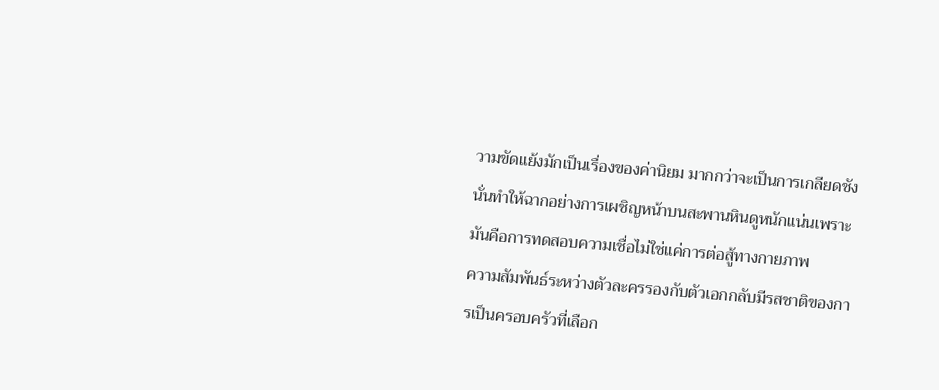วามขัดแย้งมักเป็นเรื่องของค่านิยม มากกว่าจะเป็นการเกลียดชัง นั่นทำให้ฉากอย่างการเผชิญหน้าบนสะพานหินดูหนักแน่นเพราะมันคือการทดสอบความเชื่อไม่ใช่แค่การต่อสู้ทางกายภาพ
ความสัมพันธ์ระหว่างตัวละครรองกับตัวเอกกลับมีรสชาติของการเป็นครอบครัวที่เลือก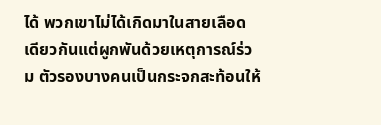ได้ พวกเขาไม่ได้เกิดมาในสายเลือดเดียวกันแต่ผูกพันด้วยเหตุการณ์ร่วม ตัวรองบางคนเป็นกระจกสะท้อนให้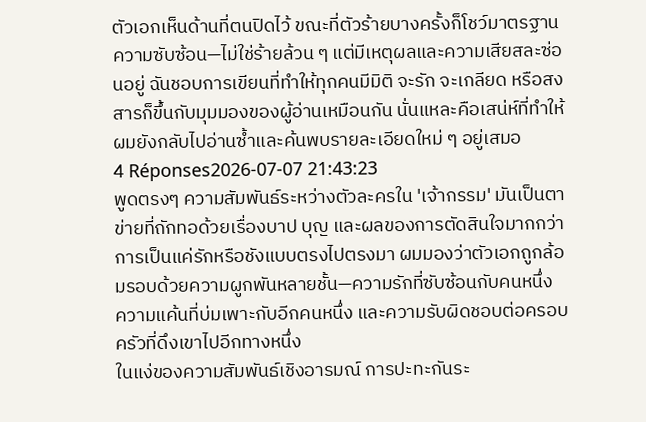ตัวเอกเห็นด้านที่ตนปิดไว้ ขณะที่ตัวร้ายบางครั้งก็โชว์มาตรฐานความซับซ้อน—ไม่ใช่ร้ายล้วน ๆ แต่มีเหตุผลและความเสียสละซ่อนอยู่ ฉันชอบการเขียนที่ทำให้ทุกคนมีมิติ จะรัก จะเกลียด หรือสงสารก็ขึ้นกับมุมมองของผู้อ่านเหมือนกัน นั่นแหละคือเสน่ห์ที่ทำให้ผมยังกลับไปอ่านซ้ำและค้นพบรายละเอียดใหม่ ๆ อยู่เสมอ
4 Réponses2026-07-07 21:43:23
พูดตรงๆ ความสัมพันธ์ระหว่างตัวละครใน 'เจ้ากรรม' มันเป็นตาข่ายที่ถักทอด้วยเรื่องบาป บุญ และผลของการตัดสินใจมากกว่าการเป็นแค่รักหรือชังแบบตรงไปตรงมา ผมมองว่าตัวเอกถูกล้อมรอบด้วยความผูกพันหลายชั้น—ความรักที่ซับซ้อนกับคนหนึ่ง ความแค้นที่บ่มเพาะกับอีกคนหนึ่ง และความรับผิดชอบต่อครอบครัวที่ดึงเขาไปอีกทางหนึ่ง
ในแง่ของความสัมพันธ์เชิงอารมณ์ การปะทะกันระ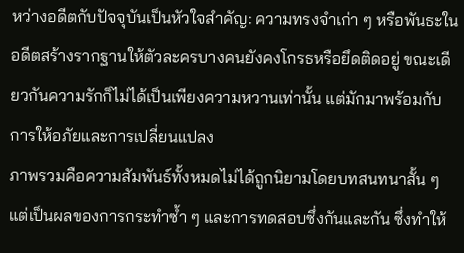หว่างอดีตกับปัจจุบันเป็นหัวใจสำคัญ: ความทรงจำเก่า ๆ หรือพันธะในอดีตสร้างรากฐานให้ตัวละครบางคนยังคงโกรธหรือยึดติดอยู่ ขณะเดียวกันความรักก็ไม่ได้เป็นเพียงความหวานเท่านั้น แต่มักมาพร้อมกับการให้อภัยและการเปลี่ยนแปลง
ภาพรวมคือความสัมพันธ์ทั้งหมดไม่ได้ถูกนิยามโดยบทสนทนาสั้น ๆ แต่เป็นผลของการกระทำซ้ำ ๆ และการทดสอบซึ่งกันและกัน ซึ่งทำให้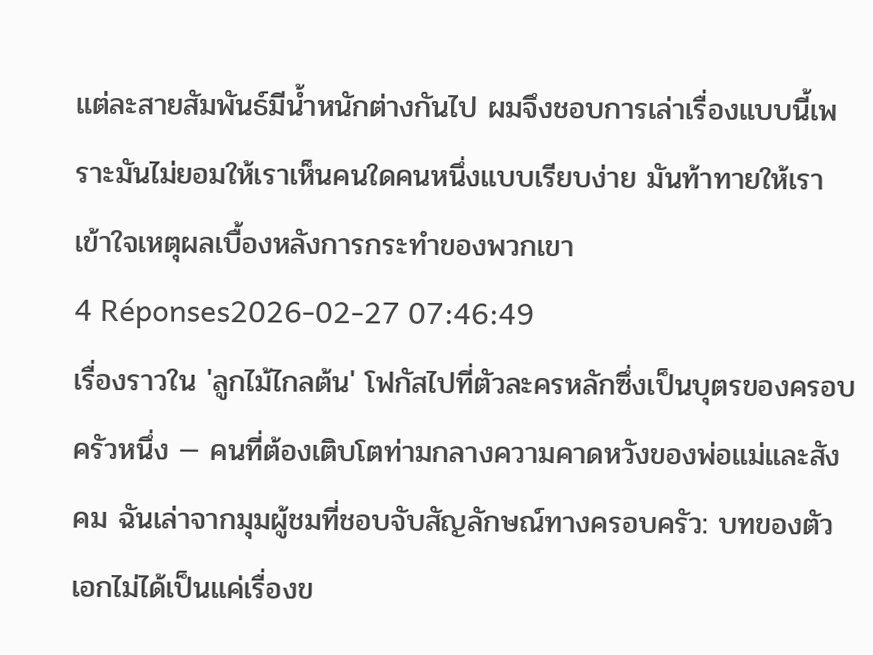แต่ละสายสัมพันธ์มีน้ำหนักต่างกันไป ผมจึงชอบการเล่าเรื่องแบบนี้เพราะมันไม่ยอมให้เราเห็นคนใดคนหนึ่งแบบเรียบง่าย มันท้าทายให้เราเข้าใจเหตุผลเบื้องหลังการกระทำของพวกเขา
4 Réponses2026-02-27 07:46:49
เรื่องราวใน 'ลูกไม้ไกลต้น' โฟกัสไปที่ตัวละครหลักซึ่งเป็นบุตรของครอบครัวหนึ่ง — คนที่ต้องเติบโตท่ามกลางความคาดหวังของพ่อแม่และสังคม ฉันเล่าจากมุมผู้ชมที่ชอบจับสัญลักษณ์ทางครอบครัว: บทของตัวเอกไม่ได้เป็นแค่เรื่องข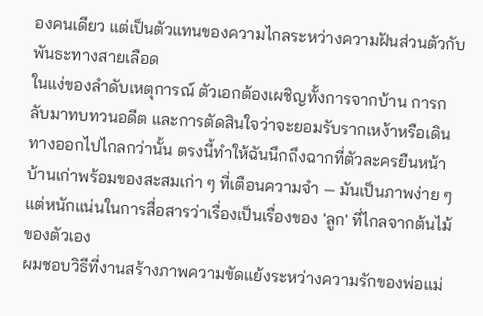องคนเดียว แต่เป็นตัวแทนของความไกลระหว่างความฝันส่วนตัวกับพันธะทางสายเลือด
ในแง่ของลำดับเหตุการณ์ ตัวเอกต้องเผชิญทั้งการจากบ้าน การกลับมาทบทวนอดีต และการตัดสินใจว่าจะยอมรับรากเหง้าหรือเดินทางออกไปไกลกว่านั้น ตรงนี้ทำให้ฉันนึกถึงฉากที่ตัวละครยืนหน้าบ้านเก่าพร้อมของสะสมเก่า ๆ ที่เตือนความจำ — มันเป็นภาพง่าย ๆ แต่หนักแน่นในการสื่อสารว่าเรื่องเป็นเรื่องของ 'ลูก' ที่ไกลจากต้นไม้ของตัวเอง
ผมชอบวิธีที่งานสร้างภาพความขัดแย้งระหว่างความรักของพ่อแม่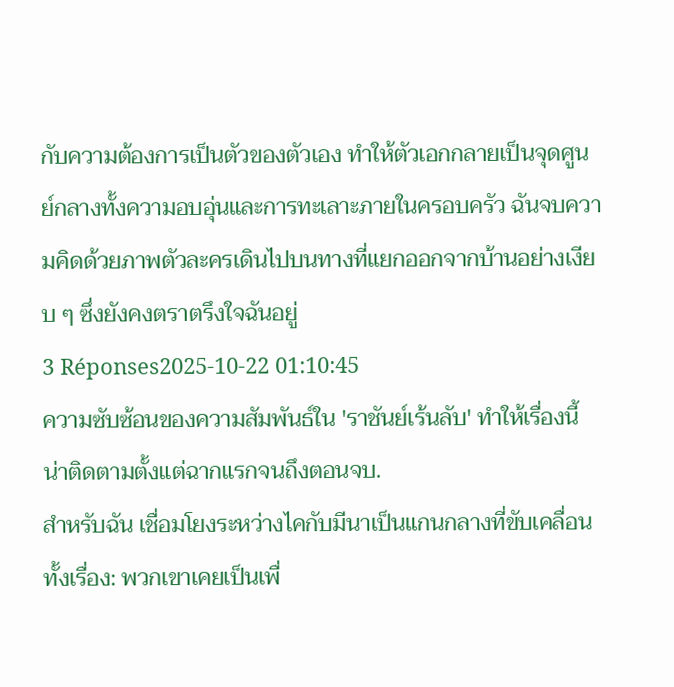กับความต้องการเป็นตัวของตัวเอง ทำให้ตัวเอกกลายเป็นจุดศูนย์กลางทั้งความอบอุ่นและการทะเลาะภายในครอบครัว ฉันจบความคิดด้วยภาพตัวละครเดินไปบนทางที่แยกออกจากบ้านอย่างเงียบ ๆ ซึ่งยังคงตราตรึงใจฉันอยู่
3 Réponses2025-10-22 01:10:45
ความซับซ้อนของความสัมพันธ์ใน 'ราชันย์เร้นลับ' ทำให้เรื่องนี้น่าติดตามตั้งแต่ฉากแรกจนถึงตอนจบ.
สำหรับฉัน เชื่อมโยงระหว่างไคกับมีนาเป็นแกนกลางที่ขับเคลื่อนทั้งเรื่อง: พวกเขาเคยเป็นเพื่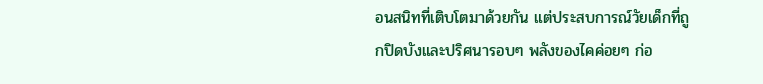อนสนิทที่เติบโตมาด้วยกัน แต่ประสบการณ์วัยเด็กที่ถูกปิดบังและปริศนารอบๆ พลังของไคค่อยๆ ก่อ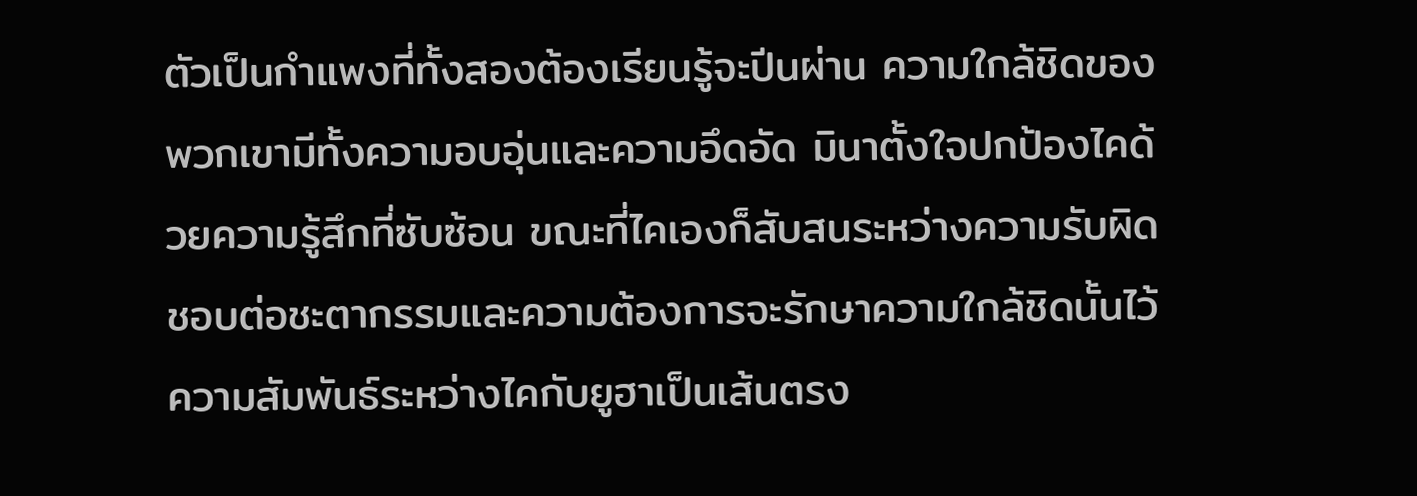ตัวเป็นกำแพงที่ทั้งสองต้องเรียนรู้จะปีนผ่าน ความใกล้ชิดของพวกเขามีทั้งความอบอุ่นและความอึดอัด มินาตั้งใจปกป้องไคด้วยความรู้สึกที่ซับซ้อน ขณะที่ไคเองก็สับสนระหว่างความรับผิดชอบต่อชะตากรรมและความต้องการจะรักษาความใกล้ชิดนั้นไว้
ความสัมพันธ์ระหว่างไคกับยูฮาเป็นเส้นตรง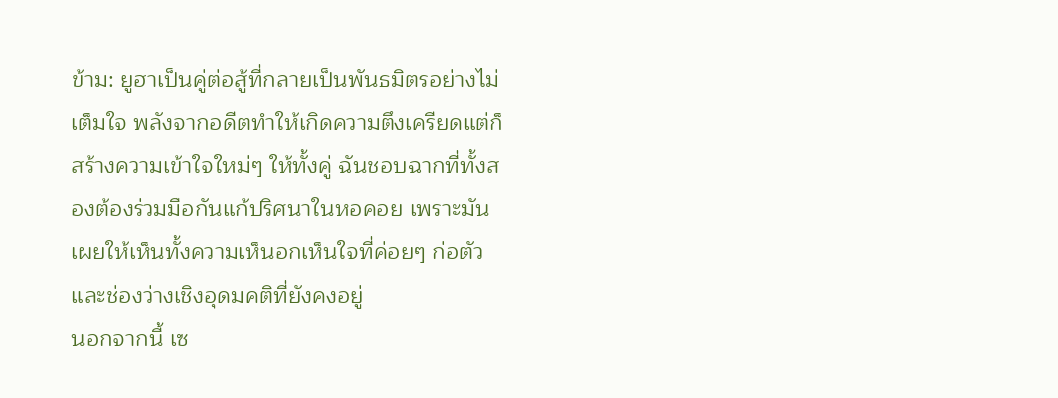ข้าม: ยูฮาเป็นคู่ต่อสู้ที่กลายเป็นพันธมิตรอย่างไม่เต็มใจ พลังจากอดีตทำให้เกิดความตึงเครียดแต่ก็สร้างความเข้าใจใหม่ๆ ให้ทั้งคู่ ฉันชอบฉากที่ทั้งสองต้องร่วมมือกันแก้ปริศนาในหอคอย เพราะมันเผยให้เห็นทั้งความเห็นอกเห็นใจที่ค่อยๆ ก่อตัวและช่องว่างเชิงอุดมคติที่ยังคงอยู่
นอกจากนี้ เซ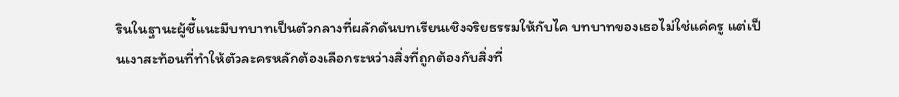รินในฐานะผู้ชี้แนะมีบทบาทเป็นตัวกลางที่ผลักดันบทเรียนเชิงจริยธรรมให้กับไค บทบาทของเธอไม่ใช่แค่ครู แต่เป็นเงาสะท้อนที่ทำให้ตัวละครหลักต้องเลือกระหว่างสิ่งที่ถูกต้องกับสิ่งที่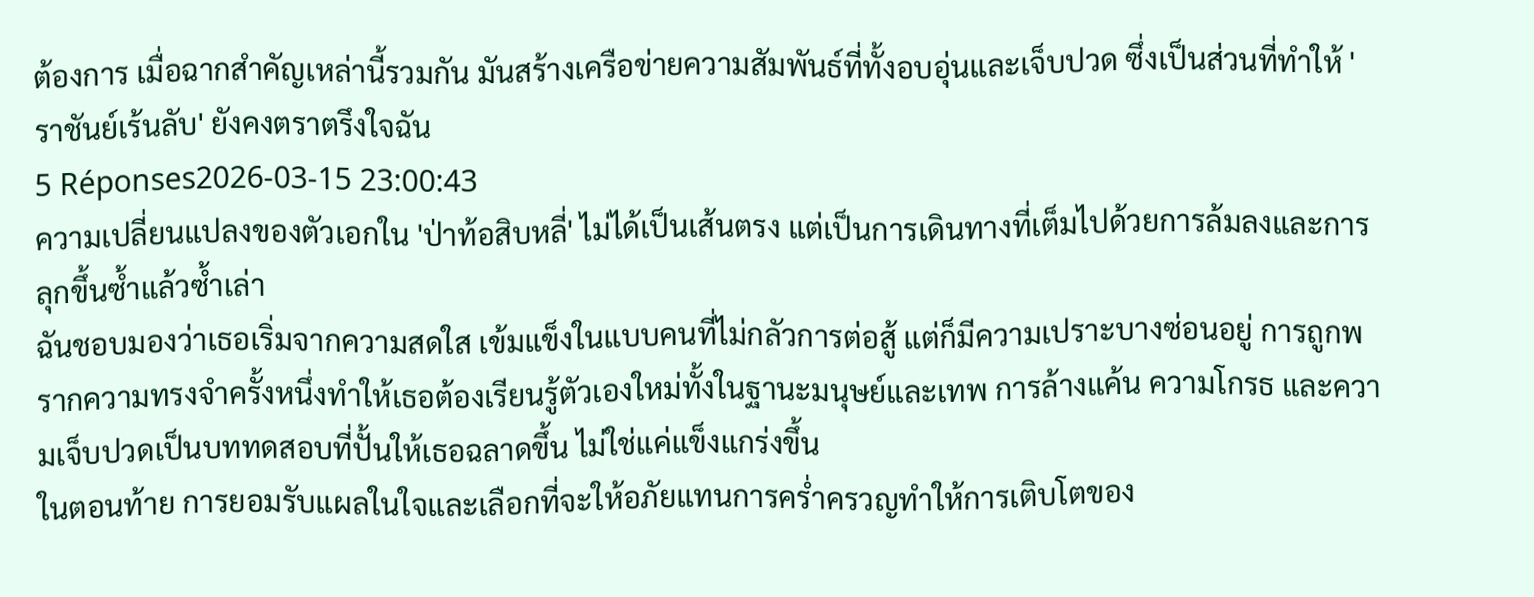ต้องการ เมื่อฉากสำคัญเหล่านี้รวมกัน มันสร้างเครือข่ายความสัมพันธ์ที่ทั้งอบอุ่นและเจ็บปวด ซึ่งเป็นส่วนที่ทำให้ 'ราชันย์เร้นลับ' ยังคงตราตรึงใจฉัน
5 Réponses2026-03-15 23:00:43
ความเปลี่ยนแปลงของตัวเอกใน 'ป่าท้อสิบหลี่' ไม่ได้เป็นเส้นตรง แต่เป็นการเดินทางที่เต็มไปด้วยการล้มลงและการลุกขึ้นซ้ำแล้วซ้ำเล่า
ฉันชอบมองว่าเธอเริ่มจากความสดใส เข้มแข็งในแบบคนที่ไม่กลัวการต่อสู้ แต่ก็มีความเปราะบางซ่อนอยู่ การถูกพรากความทรงจำครั้งหนึ่งทำให้เธอต้องเรียนรู้ตัวเองใหม่ทั้งในฐานะมนุษย์และเทพ การล้างแค้น ความโกรธ และความเจ็บปวดเป็นบททดสอบที่ปั้นให้เธอฉลาดขึ้น ไม่ใช่แค่แข็งแกร่งขึ้น
ในตอนท้าย การยอมรับแผลในใจและเลือกที่จะให้อภัยแทนการคร่ำครวญทำให้การเติบโตของ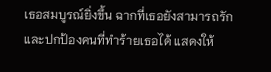เธอสมบูรณ์ยิ่งขึ้น ฉากที่เธอยังสามารถรักและปกป้องคนที่ทำร้ายเธอได้ แสดงให้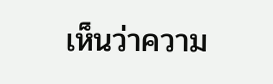เห็นว่าความ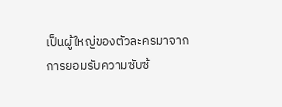เป็นผู้ใหญ่ของตัวละครมาจากการยอมรับความซับซ้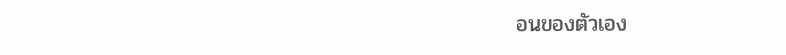อนของตัวเอง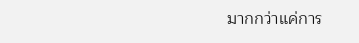มากกว่าแค่การ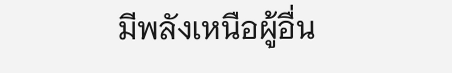มีพลังเหนือผู้อื่น